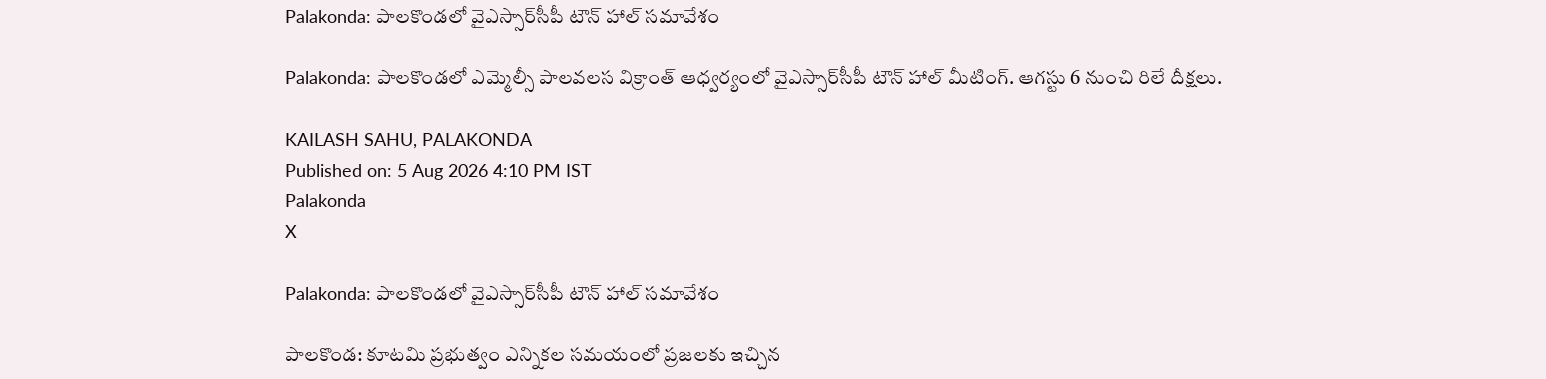Palakonda: పాలకొండలో వైఎస్సార్‌సీపీ టౌన్ హాల్ సమావేశం

Palakonda: పాలకొండలో ఎమ్మెల్సీ పాలవలస విక్రాంత్ ఆధ్వర్యంలో వైఎస్సార్‌సీపీ టౌన్ హాల్ మీటింగ్. ఆగస్టు 6 నుంచి రిలే దీక్షలు.

KAILASH SAHU, PALAKONDA
Published on: 5 Aug 2026 4:10 PM IST
Palakonda
X

Palakonda: పాలకొండలో వైఎస్సార్‌సీపీ టౌన్ హాల్ సమావేశం

పాలకొండ: కూటమి ప్రభుత్వం ఎన్నికల సమయంలో ప్రజలకు ఇచ్చిన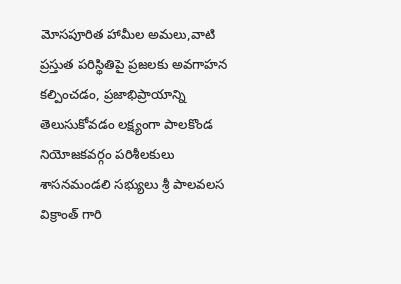మోసపూరిత హామీల అమలు,వాటి ప్రస్తుత పరిస్థితిపై ప్రజలకు అవగాహన కల్పించడం, ప్రజాభిప్రాయాన్ని తెలుసుకోవడం లక్ష్యంగా పాలకొండ నియోజకవర్గం పరిశీలకులు శాసనమండలి సభ్యులు శ్రీ పాలవలస విక్రాంత్ గారి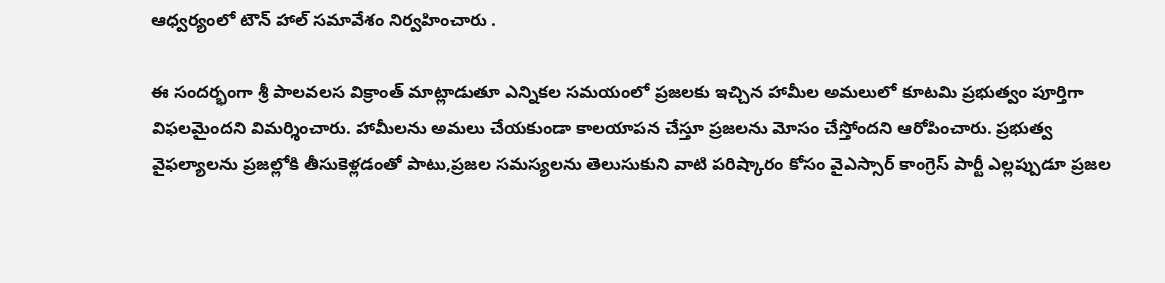ఆధ్వర్యంలో టౌన్ హాల్ సమావేశం నిర్వహించారు .

ఈ సందర్భంగా శ్రీ పాలవలస విక్రాంత్ మాట్లాడుతూ ఎన్నికల సమయంలో ప్రజలకు ఇచ్చిన హామీల అమలులో కూటమి ప్రభుత్వం పూర్తిగా విఫలమైందని విమర్శించారు. హామీలను అమలు చేయకుండా కాలయాపన చేస్తూ ప్రజలను మోసం చేస్తోందని ఆరోపించారు. ప్రభుత్వ వైఫల్యాలను ప్రజల్లోకి తీసుకెళ్లడంతో పాటు,ప్రజల సమస్యలను తెలుసుకుని వాటి పరిష్కారం కోసం వైఎస్సార్ కాంగ్రెస్ పార్టీ ఎల్లప్పుడూ ప్రజల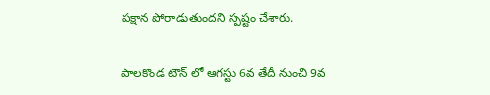పక్షాన పోరాడుతుందని స్పష్టం చేశారు.

పాలకొండ టౌన్ లో ఆగస్టు 6వ తేదీ నుంచి 9వ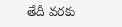తేదీ వరకు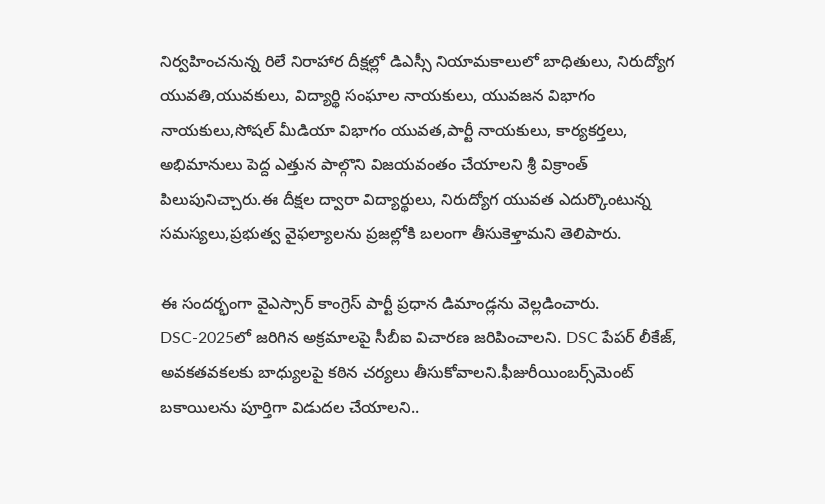నిర్వహించనున్న రిలే నిరాహార దీక్షల్లో డిఎస్సీ నియామకాలులో బాధితులు, నిరుద్యోగ యువతి,యువకులు, విద్యార్థి సంఘాల నాయకులు, యువజన విభాగం నాయకులు,సోషల్ మీడియా విభాగం యువత,పార్టీ నాయకులు, కార్యకర్తలు, అభిమానులు పెద్ద ఎత్తున పాల్గొని విజయవంతం చేయాలని శ్రీ విక్రాంత్ పిలుపునిచ్చారు.ఈ దీక్షల ద్వారా విద్యార్థులు, నిరుద్యోగ యువత ఎదుర్కొంటున్న సమస్యలు,ప్రభుత్వ వైఫల్యాలను ప్రజల్లోకి బలంగా తీసుకెళ్తామని తెలిపారు.

ఈ సందర్భంగా వైఎస్సార్ కాంగ్రెస్ పార్టీ ప్రధాన డిమాండ్లను వెల్లడించారు. DSC-2025లో జరిగిన అక్రమాలపై సీబీఐ విచారణ జరిపించాలని. DSC పేపర్ లీకేజ్, అవకతవకలకు బాధ్యులపై కఠిన చర్యలు తీసుకోవాలని.ఫీజురీయింబర్స్‌మెంట్ బకాయిలను పూర్తిగా విడుదల చేయాలని..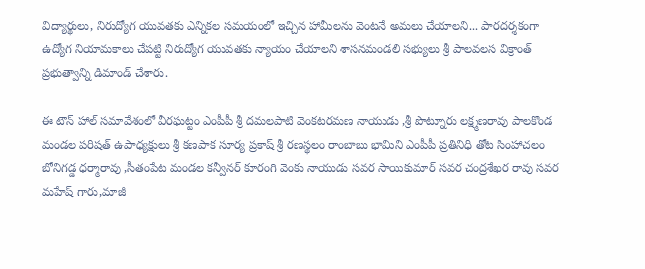విద్యార్థులు, నిరుద్యోగ యువతకు ఎన్నికల సమయంలో ఇచ్చిన హామీలను వెంటనే అమలు చేయాలని... పారదర్శకంగా ఉద్యోగ నియామకాలు చేపట్టి నిరుద్యోగ యువతకు న్యాయం చేయాలని శాసనమండలి సభ్యులు శ్రీ పాలవలస విక్రాంత్ ప్రభుత్వాన్ని డిమాండ్ చేశారు.

ఈ టౌన్ హాల్ సమావేశంలో వీరఘట్టం ఎంపీపీ శ్రీ దమలపాటి వెంకటరమణ నాయుడు ,శ్రీ పొట్నూరు లక్ష్మణరావు పాలకొండ మండల పరిషత్ ఉపాధ్యక్షులు శ్రీ కణపాక సూర్య ప్రకాష్ శ్రీ రణస్థలం రాంబాబు భామిని ఎంపీపీ ప్రతినిధి తోట సింహాచలం బోనిగడ్డ ధర్మారావు ,సీతంపేట మండల కన్వీనర్ కూరంగి వెంకు నాయుడు సవర సాయికుమార్ సవర చంద్రశేఖర రావు సవర మహేష్ గారు,మాజీ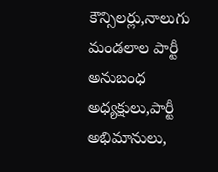కౌన్సిలర్లు,నాలుగు మండలాల పార్టీ అనుబంధ అధ్యక్షులు,పార్టీ అభిమానులు,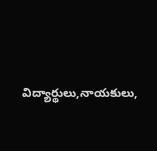విద్యార్థులు,నాయకులు,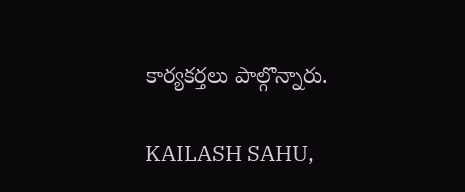కార్యకర్తలు పాల్గొన్నారు.

KAILASH SAHU,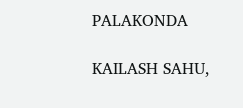PALAKONDA

KAILASH SAHU,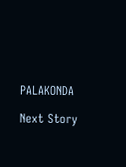PALAKONDA

Next Story